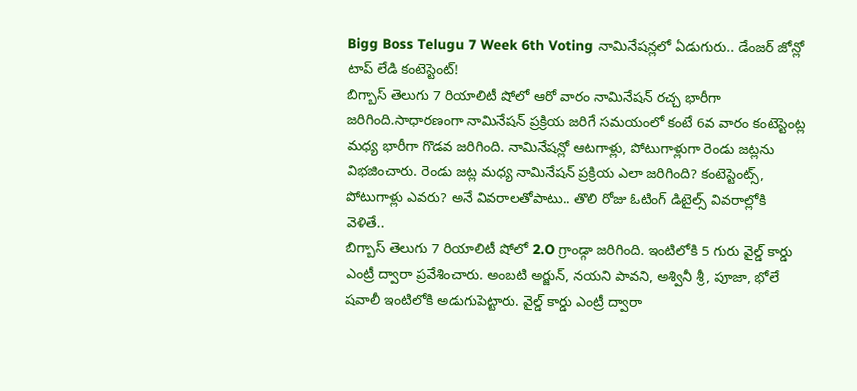Bigg Boss Telugu 7 Week 6th Voting నామినేషన్లలో ఏడుగురు.. డేంజర్ జోన్లో టాప్ లేడి కంటెస్టెంట్!
బిగ్బాస్ తెలుగు 7 రియాలిటీ షోలో ఆరో వారం నామినేషన్ రచ్చ భారీగా జరిగింది.సాధారణంగా నామినేషన్ ప్రక్రియ జరిగే సమయంలో కంటే 6వ వారం కంటెస్టెంట్ల మధ్య భారీగా గొడవ జరిగింది. నామినేషన్లో ఆటగాళ్లు, పోటుగాళ్లుగా రెండు జట్లను విభజించారు. రెండు జట్ల మధ్య నామినేషన్ ప్రక్రియ ఎలా జరిగింది? కంటెస్టెంట్స్, పోటుగాళ్లు ఎవరు? అనే వివరాలతోపాటు.. తొలి రోజు ఓటింగ్ డిటైల్స్ వివరాల్లోకి వెళితే..
బిగ్బాస్ తెలుగు 7 రియాలిటీ షోలో 2.O గ్రాండ్గా జరిగింది. ఇంటిలోకి 5 గురు వైల్డ్ కార్డు ఎంట్రీ ద్వారా ప్రవేశించారు. అంబటి అర్జున్, నయని పావని, అశ్వినీ శ్రీ, పూజా, భోలే షవాలీ ఇంటిలోకి అడుగుపెట్టారు. వైల్డ్ కార్డు ఎంట్రీ ద్వారా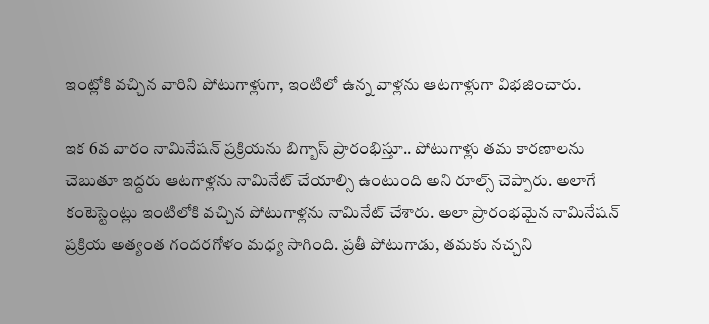ఇంట్లోకి వచ్చిన వారిని పోటుగాళ్లుగా, ఇంటిలో ఉన్న వాళ్లను ఆటగాళ్లుగా విభజించారు.

ఇక 6వ వారం నామినేషన్ ప్రక్రియను బిగ్బాస్ ప్రారంభిస్తూ.. పోటుగాళ్లు తమ కారణాలను చెబుతూ ఇద్దరు ఆటగాళ్లను నామినేట్ చేయాల్సి ఉంటుంది అని రూల్స్ చెప్పారు. అలాగే కంటెస్టెంట్లు ఇంటిలోకి వచ్చిన పోటుగాళ్లను నామినేట్ చేశారు. అలా ప్రారంభమైన నామినేషన్ ప్రక్రియ అత్యంత గందరగోళం మధ్య సాగింది. ప్రతీ పోటుగాడు, తమకు నచ్చని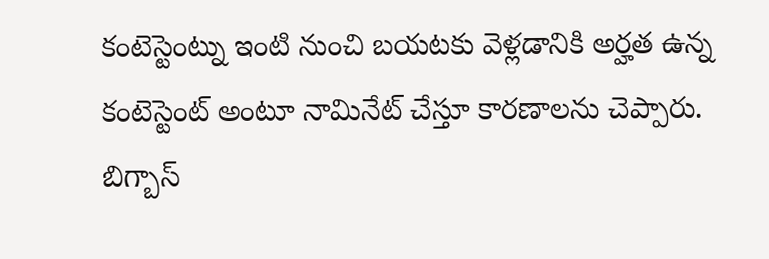కంటెస్టెంట్ను ఇంటి నుంచి బయటకు వెళ్లడానికి అర్హత ఉన్న కంటెస్టెంట్ అంటూ నామినేట్ చేస్తూ కారణాలను చెప్పారు.
బిగ్బాస్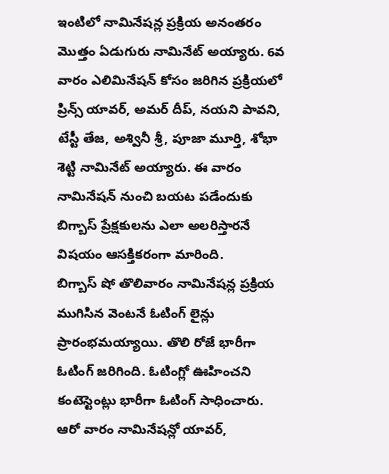ఇంటిలో నామినేషన్ల ప్రక్రియ అనంతరం మొత్తం ఏడుగురు నామినేట్ అయ్యారు. 6వ వారం ఎలిమినేషన్ కోసం జరిగిన ప్రక్రియలో ప్రిన్స్ యావర్, అమర్ దీప్, నయని పావని, టేస్టీ తేజ, అశ్వినీ శ్రీ, పూజా మూర్తి, శోభా శెట్టి నామినేట్ అయ్యారు. ఈ వారం నామినేషన్ నుంచి బయట పడేందుకు బిగ్బాస్ ప్రేక్షకులను ఎలా అలరిస్తారనే విషయం ఆసక్తికరంగా మారింది.
బిగ్బాస్ షో తొలివారం నామినేషన్ల ప్రక్రియ ముగిసిన వెంటనే ఓటింగ్ లైన్లు ప్రారంభమయ్యాయి. తొలి రోజే భారీగా ఓటింగ్ జరిగింది. ఓటింగ్లో ఊహించని కంటెస్టెంట్లు భారీగా ఓటింగ్ సాధించారు. ఆరో వారం నామినేషన్లో యావర్,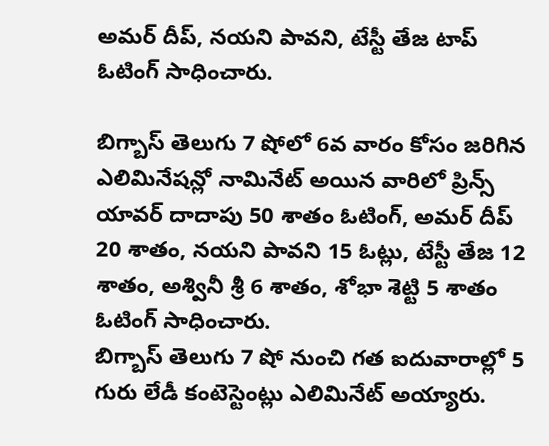అమర్ దీప్, నయని పావని, టేస్టీ తేజ టాప్ ఓటింగ్ సాధించారు.

బిగ్బాస్ తెలుగు 7 షోలో 6వ వారం కోసం జరిగిన ఎలిమినేషన్లో నామినేట్ అయిన వారిలో ప్రిన్స్ యావర్ దాదాపు 50 శాతం ఓటింగ్, అమర్ దీప్ 20 శాతం, నయని పావని 15 ఓట్లు, టేస్టీ తేజ 12 శాతం, అశ్వినీ శ్రీ 6 శాతం, శోభా శెట్టి 5 శాతం ఓటింగ్ సాధించారు.
బిగ్బాస్ తెలుగు 7 షో నుంచి గత ఐదువారాల్లో 5 గురు లేడీ కంటెస్టెంట్లు ఎలిమినేట్ అయ్యారు.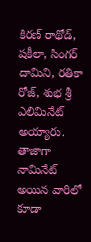కిరణ్ రాథోడ్, షకీలా, సింగర్ దామిని, రతికా రోజ్, శుభ శ్రీ ఎలిమినేట్ అయ్యారు. తాజాగా నామినేట్ అయిన వారిలో కూడా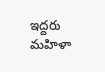ఇద్దరు మహిళా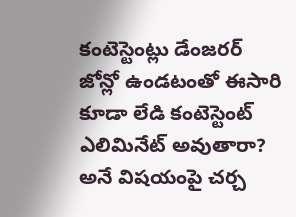కంటెస్టెంట్లు డేంజరర్ జోన్లో ఉండటంతో ఈసారి కూడా లేడి కంటెస్టెంట్ ఎలిమినేట్ అవుతారా? అనే విషయంపై చర్చ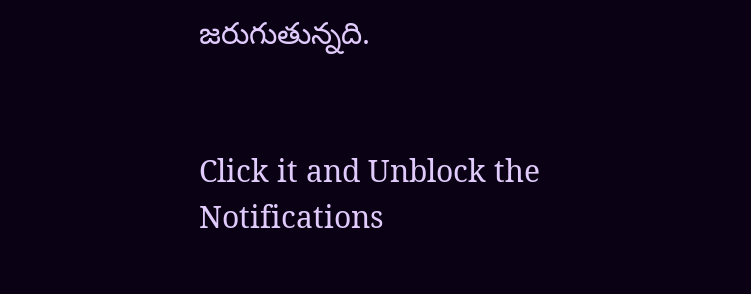జరుగుతున్నది.


Click it and Unblock the Notifications